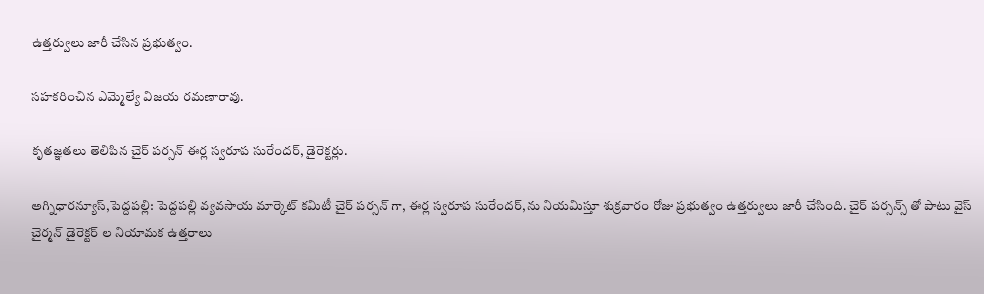ఉత్తర్వులు జారీ చేసిన ప్రభుత్వం.

సహకరించిన ఎమ్మెల్యే విజయ రమణారావు.

కృతజ్ఞతలు తెలిపిన చైర్ పర్సన్ ఈర్ల స్వరూప సురేందర్, డైరెక్టర్లు.

అగ్నిధారన్యూస్,పెద్దపల్లి: పెద్దపల్లి వ్యవసాయ మార్కెట్ కమిటీ చైర్ పర్సన్ గా, ఈర్ల స్వరూప సురేందర్,ను నియమిస్తూ శుక్రవారం రోజు ప్రభుత్వం ఉత్తర్వులు జారీ చేసింది. చైర్ పర్సన్స్ తో పాటు వైస్ చైర్మన్ డైరెక్టర్ ల నియామక ఉత్తరాలు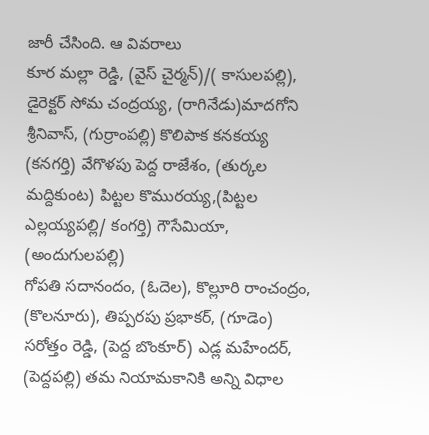జారీ చేసింది. ఆ వివరాలు
కూర మల్లా రెడ్డి, (వైస్ చైర్మన్)/( కాసులపల్లి),
డైరెక్టర్ సోమ చంద్రయ్య, (రాగినేడు)మాదగోని శ్రీనివాస్, (గుర్రాంపల్లి) కొలిపాక కనకయ్య (కనగర్తి) వేగొళపు పెద్ద రాజేశం, (తుర్కల మద్దికుంట) పిట్టల కొమురయ్య,(పిట్టల ఎల్లయ్యపల్లి/ కంగర్తి) గౌసేమియా, (అందుగులపల్లి)
గోపతి సదానందం, (ఓదెల), కొల్లూరి రాంచంద్రం, (కొలనూరు), తిప్పరపు ప్రభాకర్, (గూడెం) సరోత్తం రెడ్డి, (పెద్ద బొంకూర్) ఎడ్ల మహేందర్, (పెద్దపల్లి) తమ నియామకానికి అన్ని విధాల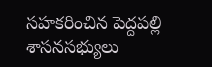సహకరించిన పెద్దపల్లి శాసనసభ్యులు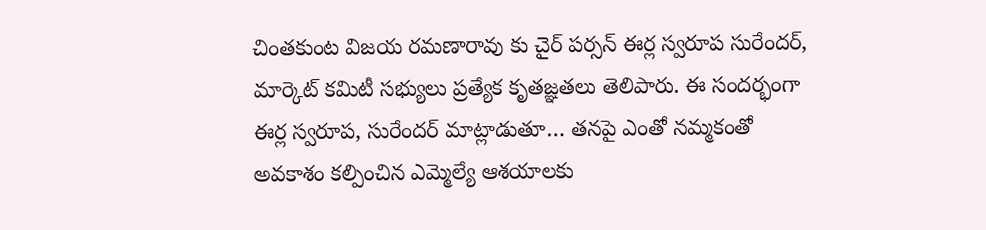చింతకుంట విజయ రమణారావు కు చైర్ పర్సన్ ఈర్ల స్వరూప సురేందర్, మార్కెట్ కమిటీ సభ్యులు ప్రత్యేక కృతజ్ఞతలు తెలిపారు. ఈ సందర్భంగా ఈర్ల స్వరూప, సురేందర్ మాట్లాడుతూ… తనపై ఎంతో నమ్మకంతో అవకాశం కల్పించిన ఎమ్మెల్యే ఆశయాలకు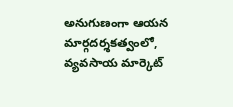అనుగుణంగా ఆయన మార్గదర్శకత్వంలో, వ్యవసాయ మార్కెట్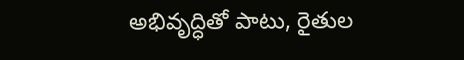అభివృద్ధితో పాటు, రైతుల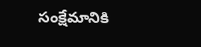సంక్షేమానికి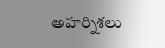అహర్నిశలు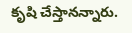కృషి చేస్తానన్నారు.